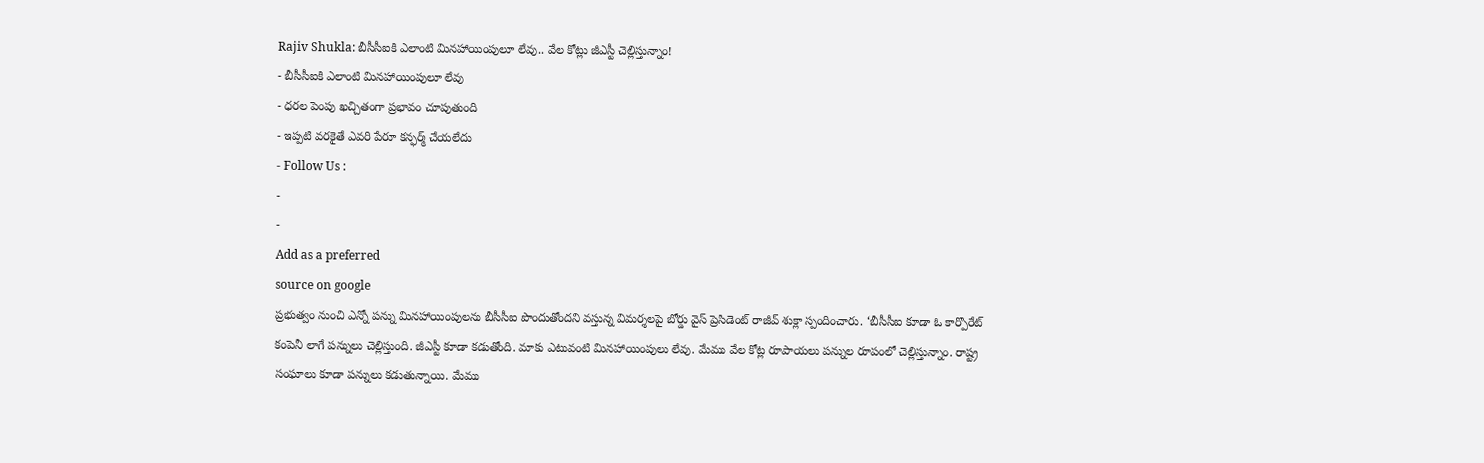Rajiv Shukla: బీసీసీఐకి ఎలాంటి మినహాయింపులూ లేవు.. వేల కోట్లు జీఎస్టీ చెల్లిస్తున్నాం!
- బీసీసీఐకి ఎలాంటి మినహాయింపులూ లేవు
- ధరల పెంపు ఖచ్చితంగా ప్రభావం చూపుతుంది
- ఇప్పటి వరకైతే ఎవరి పేరూ కన్ఫర్మ్ చేయలేదు
- Follow Us :
-
-
Add as a preferred
source on google
ప్రభుత్వం నుంచి ఎన్నో పన్ను మినహాయింపులను బీసీసీఐ పొందుతోందని వస్తున్న విమర్శలపై బోర్డు వైస్ ప్రెసిడెంట్ రాజీవ్ శుక్లా స్పందించారు. ‘బీసీసీఐ కూడా ఓ కార్పొరేట్ కంపెనీ లాగే పన్నులు చెల్లిస్తుంది. జీఎస్టీ కూడా కడుతోంది. మాకు ఎటువంటి మినహాయింపులు లేవు. మేము వేల కోట్ల రూపాయలు పన్నుల రూపంలో చెల్లిస్తున్నాం. రాష్ట్ర సంఘాలు కూడా పన్నులు కడుతున్నాయి. మేము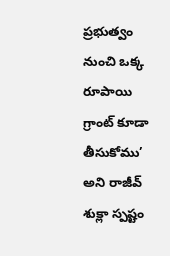ప్రభుత్వం నుంచి ఒక్క రూపాయి గ్రాంట్ కూడా తీసుకోము’ అని రాజీవ్ శుక్లా స్పష్టం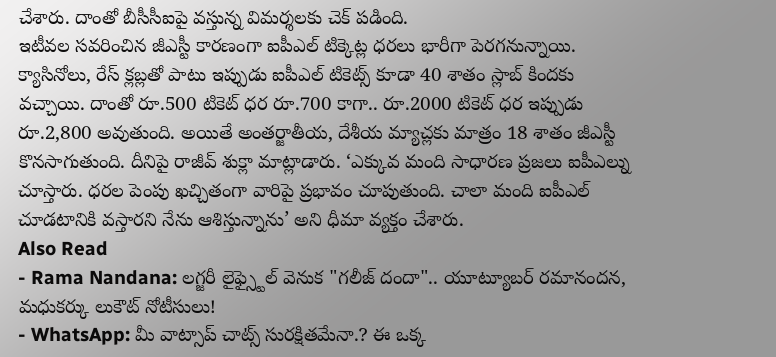చేశారు. దాంతో బీసీసీఐపై వస్తున్న విమర్శలకు చెక్ పడింది.
ఇటీవల సవరించిన జీఎస్టీ కారణంగా ఐపీఎల్ టిక్కెట్ల ధరలు భారీగా పెరగనున్నాయి. క్యాసినోలు, రేస్ క్లబ్లతో పాటు ఇప్పుడు ఐపీఎల్ టికెట్స్ కూడా 40 శాతం స్లాబ్ కిందకు వచ్చాయి. దాంతో రూ.500 టికెట్ ధర రూ.700 కాగా.. రూ.2000 టికెట్ ధర ఇప్పుడు రూ.2,800 అవుతుంది. అయితే అంతర్జాతీయ, దేశీయ మ్యాచ్లకు మాత్రం 18 శాతం జీఎస్టీ కొనసాగుతుంది. దీనిపై రాజీవ్ శుక్లా మాట్లాడారు. ‘ఎక్కువ మంది సాధారణ ప్రజలు ఐపీఎల్ను చూస్తారు. ధరల పెంపు ఖచ్చితంగా వారిపై ప్రభావం చూపుతుంది. చాలా మంది ఐపీఎల్ చూడటానికి వస్తారని నేను ఆశిస్తున్నాను’ అని ధీమా వ్యక్తం చేశారు.
Also Read
- Rama Nandana: లగ్జరీ లైఫ్స్టైల్ వెనుక "గలీజ్ దందా".. యూట్యూబర్ రమానందన, మధుకర్కు లుకౌట్ నోటీసులు!
- WhatsApp: మీ వాట్సాప్ చాట్స్ సురక్షితమేనా.? ఈ ఒక్క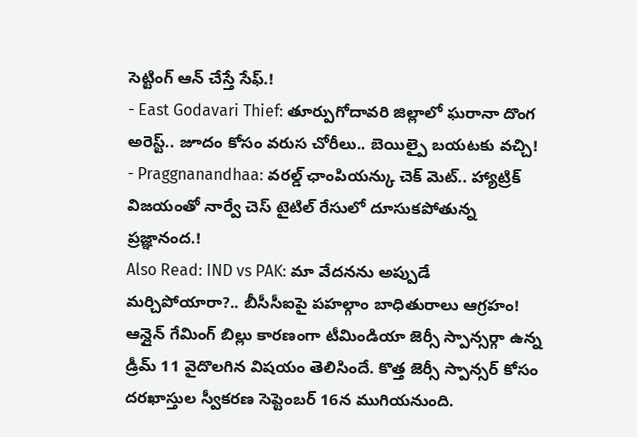సెట్టింగ్ ఆన్ చేస్తే సేఫ్.!
- East Godavari Thief: తూర్పుగోదావరి జిల్లాలో ఘరానా దొంగ అరెస్ట్.. జూదం కోసం వరుస చోరీలు.. బెయిల్పై బయటకు వచ్చి!
- Praggnanandhaa: వరల్డ్ ఛాంపియన్కు చెక్ మెట్.. హ్యాట్రిక్ విజయంతో నార్వే చెస్ టైటిల్ రేసులో దూసుకపోతున్న ప్రజ్ఞానంద.!
Also Read: IND vs PAK: మా వేదనను అప్పుడే మర్చిపోయారా?.. బీసీసీఐపై పహల్గాం బాధితురాలు ఆగ్రహం!
ఆన్లైన్ గేమింగ్ బిల్లు కారణంగా టీమిండియా జెర్సీ స్పాన్సర్గా ఉన్న డ్రీమ్ 11 వైదొలగిన విషయం తెలిసిందే. కొత్త జెర్సీ స్పాన్సర్ కోసం దరఖాస్తుల స్వీకరణ సెప్టెంబర్ 16న ముగియనుంది.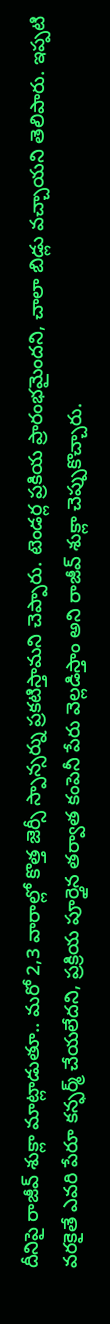దీనిపై రాజీవ్ శుక్లా మాట్లాడుతూ.. మరో 2,3 వారాల్లో కొత్త జెర్సీ స్పాన్సర్ను ప్రకటిస్తామని చెప్పారు. టెండర్ల ప్రకియ ప్రారంభమైందని, చాలా బిడ్లు వచ్చాయని తెలిపారు. ఇప్పటి వరకైతే ఎవరి పేరూ కన్ఫర్మ్ చేయలేదని, ప్రక్రియ పూర్తైన తర్వాత కంపెనీ పేరు వెల్లడిస్తాం అని రాజీవ్ శుక్లా చెప్పుకొచ్చారు.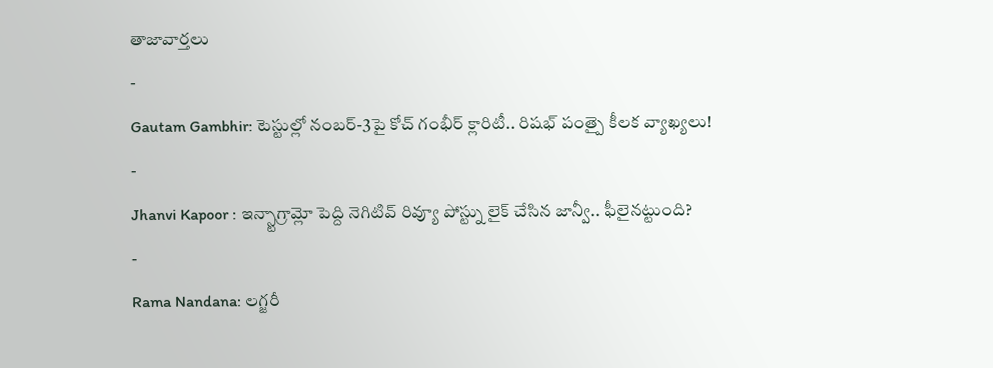తాజావార్తలు
-
Gautam Gambhir: టెస్టుల్లో నంబర్-3పై కోచ్ గంభీర్ క్లారిటీ.. రిషభ్ పంత్పై కీలక వ్యాఖ్యలు!
-
Jhanvi Kapoor : ఇన్స్టాగ్రామ్లో పెద్ది నెగిటివ్ రివ్యూ పోస్ట్ను లైక్ చేసిన జాన్వీ.. ఫీలైనట్టుంది?
-
Rama Nandana: లగ్జరీ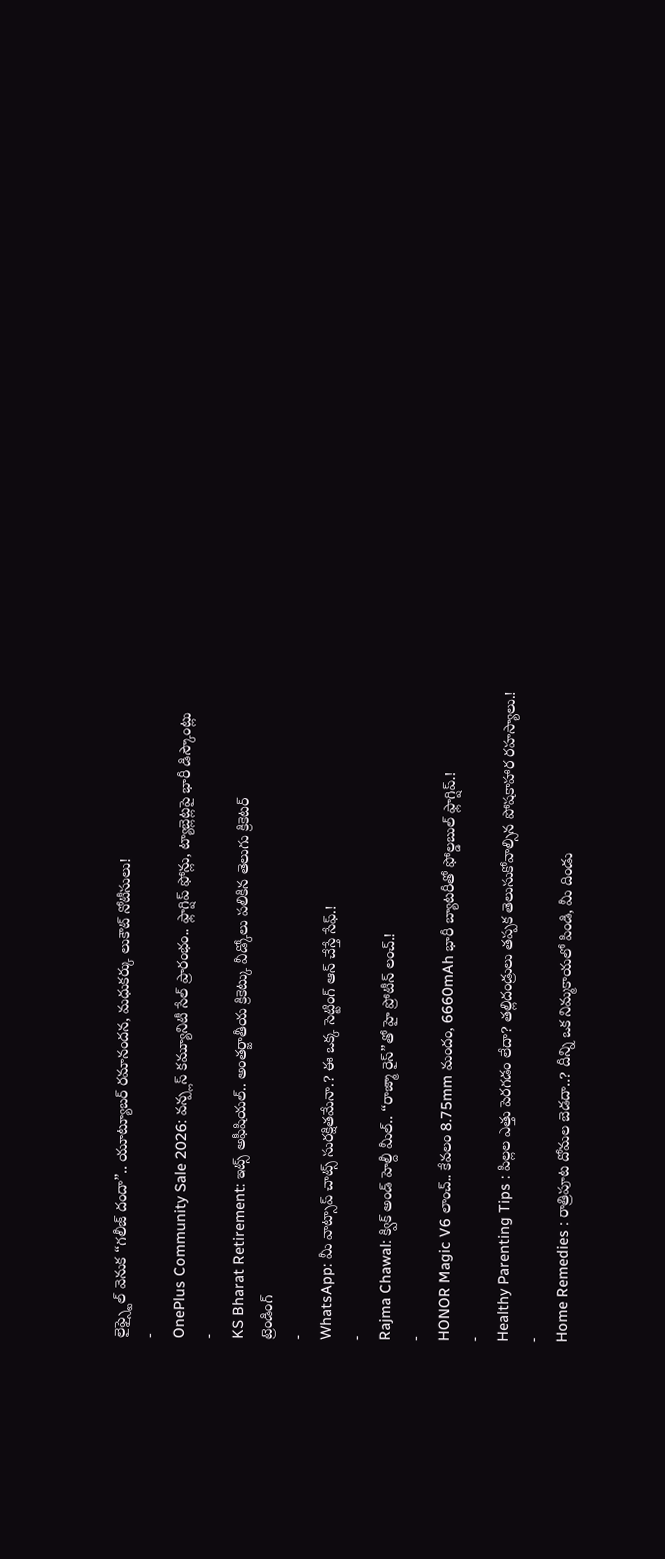లైఫ్స్టైల్ వెనుక “గలీజ్ దందా”.. యూట్యూబర్ రమానందన, మధుకర్కు లుకౌట్ నోటీసులు!
-
OnePlus Community Sale 2026: వన్ప్లస్ కమ్యూనిటీ సేల్ ప్రారంభం.. ఫ్లాగ్షిప్ ఫోన్లు, ట్యాబ్లెట్లపై భారీ డిస్కౌంట్లు
-
KS Bharat Retirement: ఇట్స్ అఫీషియల్.. అంతర్జాతీయ క్రికెట్కు వీడ్కోలు పలికిన తెలుగు క్రికెటర్
ట్రెండింగ్
-
WhatsApp: మీ వాట్సాప్ చాట్స్ సురక్షితమేనా.? ఈ ఒక్క సెట్టింగ్ ఆన్ చేస్తే సేఫ్.!
-
Rajma Chawal: క్విక్ అండ్ హెల్దీ మీల్.. “రాజ్మా రైస్”తో హై ప్రోటీన్ లంచ్.!
-
HONOR Magic V6 లాంచ్.. కేవలం 8.75mm మందం, 6660mAh భారీ బ్యాటరీతో ఫోల్డబుల్ ఫ్లాగ్షిప్.!
-
Healthy Parenting Tips : పిల్లల ఎత్తు పెరగడం లేదా? తల్లిదండ్రులు తప్పక తెలుసుకోవాల్సిన పోషకాహార రహస్యాలు.!
-
Home Remedies : రాత్రిపూట దోమల బెడదా..? దీన్ని ఒక నిమ్మకాయలో పిండి, మీ దిండు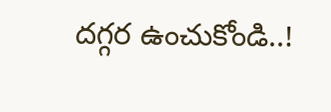దగ్గర ఉంచుకోండి..!